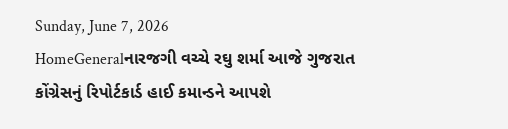Sunday, June 7, 2026
HomeGeneralનારજગી વચ્ચે રઘુ શર્મા આજે ગુજરાત કોંગ્રેસનું રિપોર્ટકાર્ડ હાઈ કમાન્ડને આપશે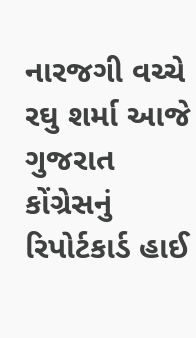નારજગી વચ્ચે રઘુ શર્મા આજે ગુજરાત કોંગ્રેસનું રિપોર્ટકાર્ડ હાઈ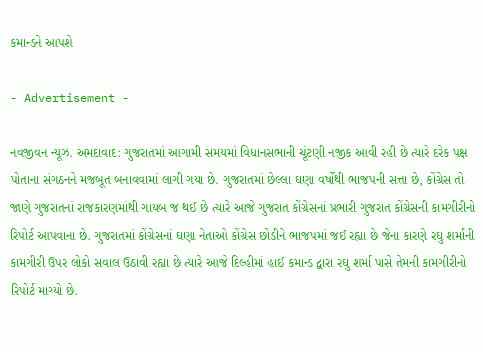કમાન્ડને આપશે

- Advertisement -

નવજીવન ન્યૂઝ. અમદાવાદ: ગુજરાતમાં આગામી સમયમાં વિધાનસભાની ચૂંટણી નજીક આવી રહી છે ત્યારે દરેક પક્ષ પોતાના સંગઠનને મજબૂત બનાવવામાં લાગી ગયા છે. ગુજરાતમાં છેલ્લા ઘણા વર્ષોથી ભાજપની સત્તા છે, કોંગ્રેસ તો જાણે ગુજરાતનાં રાજકારણમાંથી ગાયબ જ થઈ છે ત્યારે આજે ગુજરાત કોંગ્રેસનાં પ્રભારી ગુજરાત કોંગ્રેસની કામગીરીનો રિપોર્ટ આપવાના છે. ગુજરાતમાં કોંગ્રેસનાં ઘણા નેતાઓ કોંગ્રેસ છોડીને ભાજપમાં જઈ રહ્યા છે જેના કારણે રઘુ શર્માની કામગીરી ઉપર લોકો સવાલ ઉઠાવી રહ્યા છે ત્યારે આજે દિલ્હીમાં હાઈ કમાન્ડ દ્વારા રઘુ શર્મા પાસે તેમની કામગીરીનો રિપોર્ટ માગ્યો છે.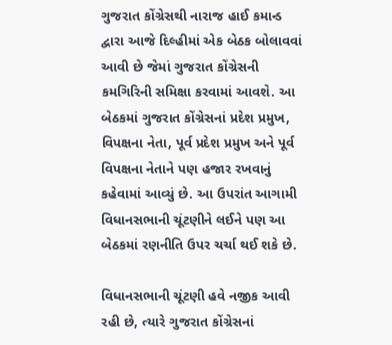ગુજરાત કોંગ્રેસથી નારાજ હાઈ કમાન્ડ દ્વારા આજે દિલ્હીમાં એક બેઠક બોલાવવાં આવી છે જેમાં ગુજરાત કોંગ્રેસની કમગિરિની સમિક્ષા કરવામાં આવશે. આ બેઠકમાં ગુજરાત કોંગ્રેસનાં પ્રદેશ પ્રમુખ, વિપક્ષના નેતા, પૂર્વ પ્રદેશ પ્રમુખ અને પૂર્વ વિપક્ષના નેતાને પણ હજાર રખવાનું કહેવામાં આવ્યું છે. આ ઉપરાંત આગામી વિધાનસભાની ચૂંટણીને લઈને પણ આ બેઠકમાં રણનીતિ ઉપર ચર્ચા થઈ શકે છે.

વિધાનસભાની ચૂંટણી હવે નજીક આવી રહી છે, ત્યારે ગુજરાત કોંગ્રેસનાં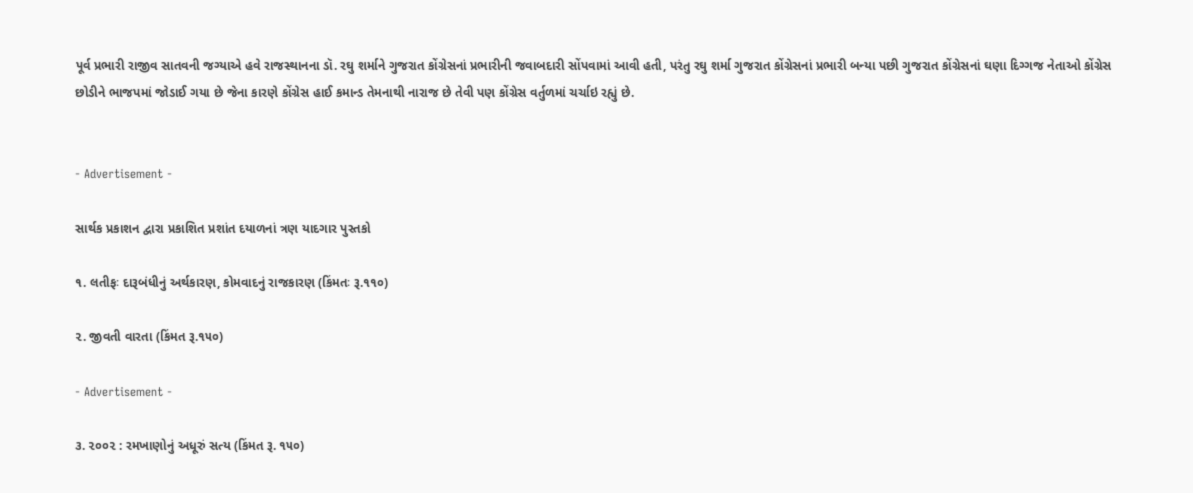પૂર્વ પ્રભારી રાજીવ સાતવની જગ્યાએ હવે રાજસ્થાનના ડૉ. રઘુ શર્માને ગુજરાત કોંગ્રેસનાં પ્રભારીની જવાબદારી સોંપવામાં આવી હતી, પરંતુ રઘુ શર્મા ગુજરાત કોંગ્રેસનાં પ્રભારી બન્યા પછી ગુજરાત કોંગ્રેસનાં ઘણા દિગ્ગજ નેતાઓ કોંગ્રેસ છોડીને ભાજપમાં જોડાઈ ગયા છે જેના કારણે કોંગ્રેસ હાઈ કમાન્ડ તેમનાથી નારાજ છે તેવી પણ કોંગ્રેસ વર્તુળમાં ચર્ચાઇ રહ્યું છે.


- Advertisement -

સાર્થક પ્રકાશન દ્વારા પ્રકાશિત પ્રશાંત દયાળનાં ત્રણ યાદગાર પુસ્તકો

૧. લતીફઃ દારૂબંધીનું અર્થકારણ, કોમવાદનું રાજકારણ (કિંમતઃ રૂ.૧૧૦)

૨. જીવતી વારતા (કિંમત રૂ.૧૫૦)

- Advertisement -

૩. ૨૦૦૨ : રમખાણોનું અધૂરું સત્ય (કિંમત રૂ. ૧૫૦)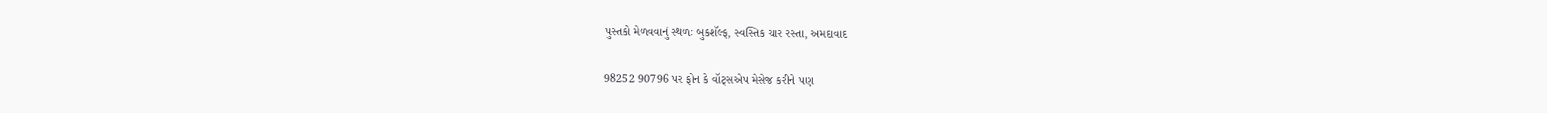પુસ્તકો મેળવવાનું સ્થળઃ બુકશૅલ્ફ, સ્વસ્તિક ચાર રસ્તા, અમદાવાદ

98252 90796 પર ફોન કે વૉટ્સએપ મેસેજ કરીને પણ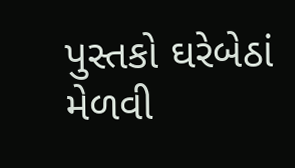પુસ્તકો ઘરેબેઠાં મેળવી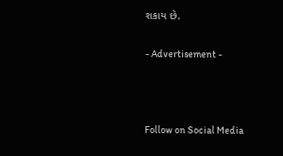શકાય છે.

- Advertisement -



Follow on Social Media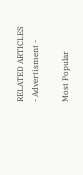RELATED ARTICLES
- Advertisment -

Most Popular